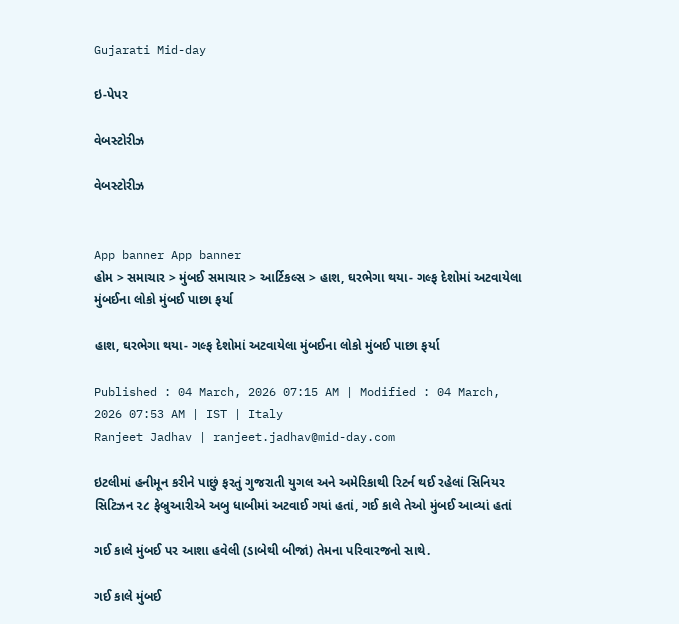Gujarati Mid-day

ઇ-પેપર

વેબસ્ટોરીઝ

વેબસ્ટોરીઝ


App banner App banner
હોમ > સમાચાર > મુંબઈ સમાચાર > આર્ટિકલ્સ > હાશ, ઘરભેગા થયા- ગલ્ફ દેશોમાં અટવાયેલા મુંબઈના લોકો મુંબઈ પાછા ફર્યા

હાશ, ઘરભેગા થયા- ગલ્ફ દેશોમાં અટવાયેલા મુંબઈના લોકો મુંબઈ પાછા ફર્યા

Published : 04 March, 2026 07:15 AM | Modified : 04 March, 2026 07:53 AM | IST | Italy
Ranjeet Jadhav | ranjeet.jadhav@mid-day.com

ઇટલીમાં હનીમૂન કરીને પાછું ફરતું ગુજરાતી યુગલ અને અમેરિકાથી રિટર્ન થઈ રહેલાં સિનિયર સિટિઝન ૨૮ ફેબ્રુઆરીએ અબુ ધાબીમાં અટવાઈ ગયાં હતાં, ગઈ કાલે તેઓ મુંબઈ આવ્યાં હતાં

ગઈ કાલે મુંબઈ પર આશા હવેલી (ડાબેથી બીજાં) તેમના પરિવારજનો સાથે.

ગઈ કાલે મુંબઈ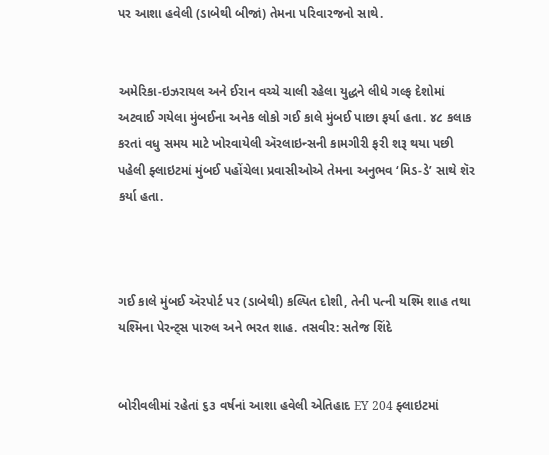પર આશા હવેલી (ડાબેથી બીજાં) તેમના પરિવારજનો સાથે.


અમેરિકા-ઇઝરાયલ અને ઈરાન વચ્ચે ચાલી રહેલા યુદ્ધને લીધે ગલ્ફ દેશોમાં અટવાઈ ગયેલા મુંબઈના અનેક લોકો ગઈ કાલે મુંબઈ પાછા ફર્યા હતા. ૪૮ કલાક કરતાં વધુ સમય માટે ખોરવાયેલી ઍરલાઇન્સની કામગીરી ફરી શરૂ થયા પછી પહેલી ફ્લાઇટમાં મુંબઈ પહોંચેલા પ્રવાસીઓએ તેમના અનુભવ ‘મિડ-ડે’ સાથે શૅર કર્યા હતા.



ગઈ કાલે મુંબઈ ઍરપોર્ટ પર (ડાબેથી) કલ્પિત દોશી, તેની પત્ની યશ્મિ શાહ તથા યશ્મિના પેરન્ટ‍્સ પારુલ અને ભરત શાહ. તસવીર: સતેજ શિંદે


બોરીવલીમાં રહેતાં ૬૩ વર્ષનાં આશા હવેલી એતિહાદ EY 204 ફ્લાઇટમાં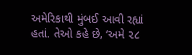અમેરિકાથી મુંબઈ આવી રહ્યાં હતાં. તેઓ કહે છે, ‘અમે ૨૮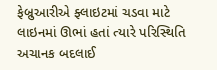ફેબ્રુઆરીએ ફ્લાઇટમાં ચડવા માટે લાઇનમાં ઊભાં હતાં ત્યારે પરિસ્થિતિ અચાનક બદલાઈ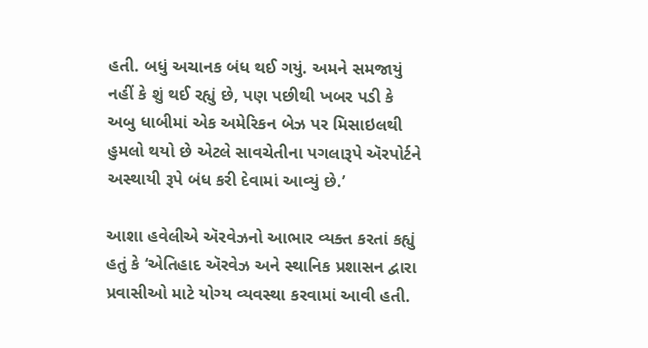હતી. બધું અચાનક બંધ થઈ ગયું. અમને સમજાયું નહીં કે શું થઈ રહ્યું છે, પણ પછીથી ખબર પડી કે અબુ ધાબીમાં એક અમેરિકન બેઝ પર મિસાઇલથી હુમલો થયો છે એટલે સાવચેતીના પગલારૂપે ઍરપોર્ટને અસ્થાયી રૂપે બંધ કરી દેવામાં આવ્યું છે.’

આશા હવેલીએ ઍરવેઝનો આભાર વ્યક્ત કરતાં કહ્યું હતું કે ‘એતિહાદ ઍરવેઝ અને સ્થાનિક પ્રશાસન દ્વારા પ્રવાસીઓ માટે યોગ્ય વ્યવસ્થા કરવામાં આવી હતી.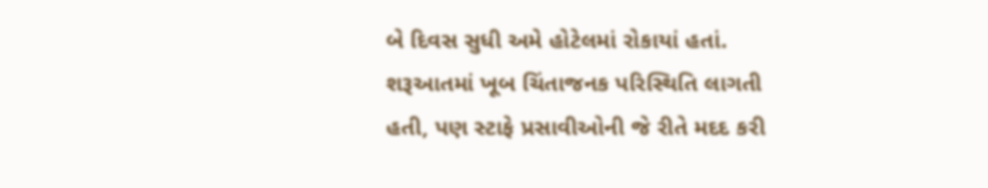બે દિવસ સુધી અમે હોટેલમાં રોકાયાં હતાં. શરૂઆતમાં ખૂબ ચિંતાજનક પરિસ્થિતિ લાગતી હતી, પણ સ્ટાફે પ્રસાવીઓની જે રીતે મદદ કરી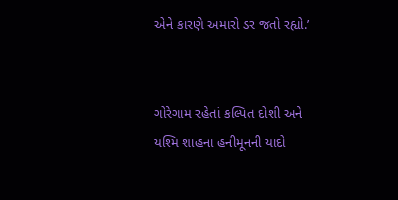એને કારણે અમારો ડર જતો રહ્યો.’


ગોરેગામ રહેતાં કલ્પિત દોશી અને યશ્મિ શાહના હનીમૂનની યાદો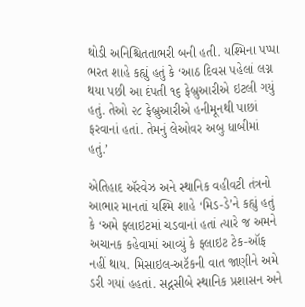થોડી અનિશ્ચિતતાભરી બની હતી. યશ્મિના પપ્પા ભરત શાહે કહ્યું હતું કે ‘આઠ દિવસ પહેલાં લગ્ન થયા પછી આ દંપતી ૧૬ ફેબ્રુઆરીએ ઇટલી ગયું હતું. તેઓ ૨૮ ફેબ્રુઆરીએ હનીમૂનથી પાછાં ફરવાનાં હતાં. તેમનું લેઓવર અબુ ધાબીમાં હતું.’

એતિહાદ ઍરવેઝ અને સ્થાનિક વહીવટી તંત્રનો આભાર માનતાં યશ્મિ શાહે ‘મિડ-ડે’ને કહ્યું હતું કે ‘અમે ફ્લાઇટમાં ચડવાનાં હતાં ત્યારે જ અમને અચાનક કહેવામાં આવ્યું કે ફ્લાઇટ ટેક-ઑફ નહીં થાય. મિસાઇલ-અટૅકની વાત જાણીને અમે ડરી ગયાં હહતાં. સદ્નસીબે સ્થાનિક પ્રશાસન અને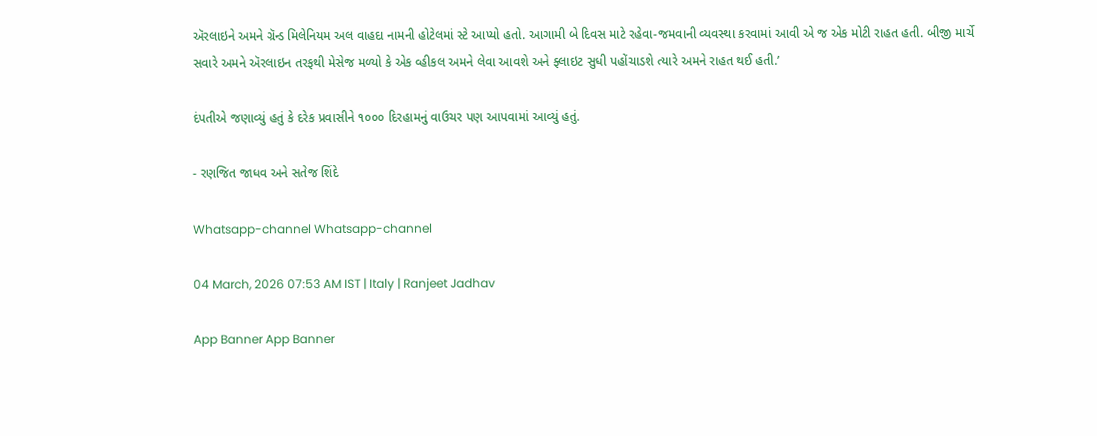ઍરલાઇને અમને ગ્રૅન્ડ મિલેનિયમ અલ વાહદા નામની હોટેલમાં સ્ટે આપ્યો હતો. આગામી બે દિવસ માટે રહેવા-જમવાની વ્યવસ્થા કરવામાં આવી એ જ એક મોટી રાહત હતી. બીજી માર્ચે સવારે અમને ઍરલાઇન તરફથી મેસેજ મળ્યો કે એક વ્હીકલ અમને લેવા આવશે અને ફ્લાઇટ સુધી પહોંચાડશે ત્યારે અમને રાહત થઈ હતી.’

દંપતીએ જણાવ્યું હતું કે દરેક પ્રવાસીને ૧૦૦૦ દિરહામનું વાઉચર પણ આપવામાં આવ્યું હતું.

- રણજિત જાધવ અને સતેજ શિંદે

Whatsapp-channel Whatsapp-channel

04 March, 2026 07:53 AM IST | Italy | Ranjeet Jadhav

App Banner App Banner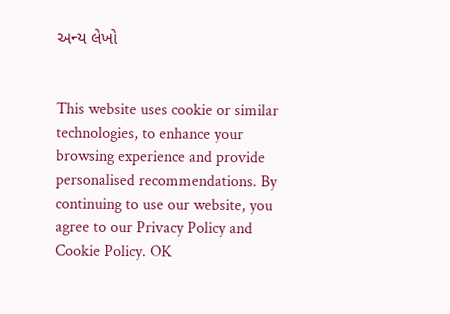અન્ય લેખો


This website uses cookie or similar technologies, to enhance your browsing experience and provide personalised recommendations. By continuing to use our website, you agree to our Privacy Policy and Cookie Policy. OK